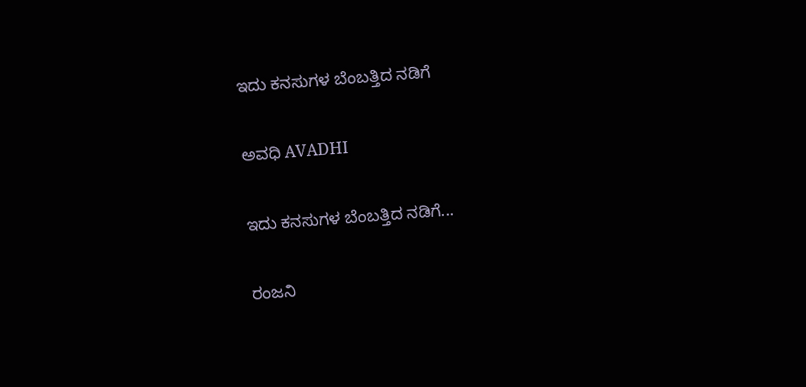ಇದು ಕನಸುಗಳ ಬೆಂಬತ್ತಿದ ನಡಿಗೆ‍

ಅವಧಿ AVADHI

ಇದು ಕನಸುಗಳ ಬೆಂಬತ್ತಿದ ನಡಿಗೆ...

ರಂಜನಿ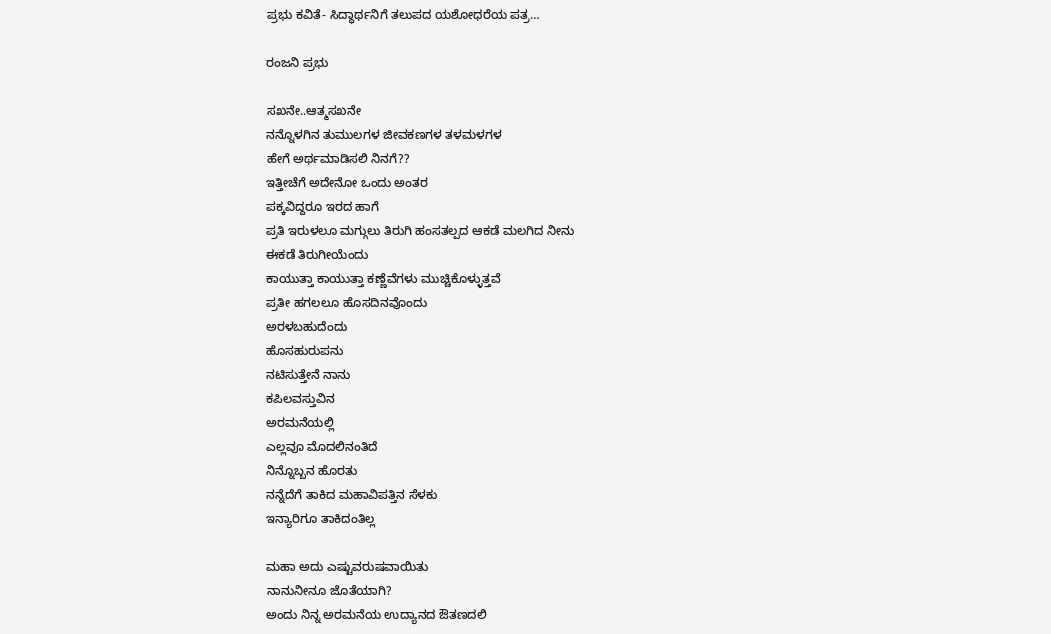ಪ್ರಭು ಕವಿತೆ- ಸಿದ್ಧಾರ್ಥನಿಗೆ ತಲುಪದ ಯಶೋಧರೆಯ ಪತ್ರ…

ರಂಜನಿ ಪ್ರಭು

ಸಖನೇ..ಆತ್ಮಸಖನೇ
ನನ್ನೊಳಗಿನ ತುಮುಲಗಳ ಜೀವಕಣಗಳ ತಳಮಳಗಳ
ಹೇಗೆ ಅರ್ಥಮಾಡಿಸಲಿ ನಿನಗೆ??
ಇತ್ತೀಚೆಗೆ ಅದೇನೋ ಒಂದು ಅಂತರ
ಪಕ್ಕವಿದ್ದರೂ ಇರದ ಹಾಗೆ
ಪ್ರತಿ ಇರುಳಲೂ ಮಗ್ಗುಲು ತಿರುಗಿ ಹಂಸತಲ್ಪದ ಆಕಡೆ ಮಲಗಿದ ನೀನು
ಈಕಡೆ ತಿರುಗೀಯೆಂದು
ಕಾಯುತ್ತಾ ಕಾಯುತ್ತಾ ಕಣ್ಣೆವೆಗಳು ಮುಚ್ಚಿಕೊಳ್ಳುತ್ತವೆ
ಪ್ರತೀ ಹಗಲಲೂ ಹೊಸದಿನವೊಂದು
ಅರಳಬಹುದೆಂದು
ಹೊಸಹುರುಪನು
ನಟಿಸುತ್ತೇನೆ ನಾನು
ಕಪಿಲವಸ್ತುವಿನ
ಅರಮನೆಯಲ್ಲಿ
ಎಲ್ಲವೂ ಮೊದಲಿನಂತಿದೆ
ನಿನ್ನೊಬ್ಬನ ಹೊರತು
ನನ್ನೆದೆಗೆ ತಾಕಿದ ಮಹಾವಿಪತ್ತಿನ ಸೆಳಕು
ಇನ್ಯಾರಿಗೂ ತಾಕಿದಂತಿಲ್ಲ

ಮಹಾ ಅದು ಎಷ್ಟುವರುಷವಾಯಿತು
ನಾನುನೀನೂ ಜೊತೆಯಾಗಿ?
ಅಂದು ನಿನ್ನ ಅರಮನೆಯ ಉದ್ಯಾನದ ಔತಣದಲಿ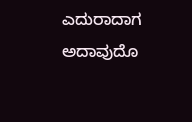ಎದುರಾದಾಗ
ಅದಾವುದೊ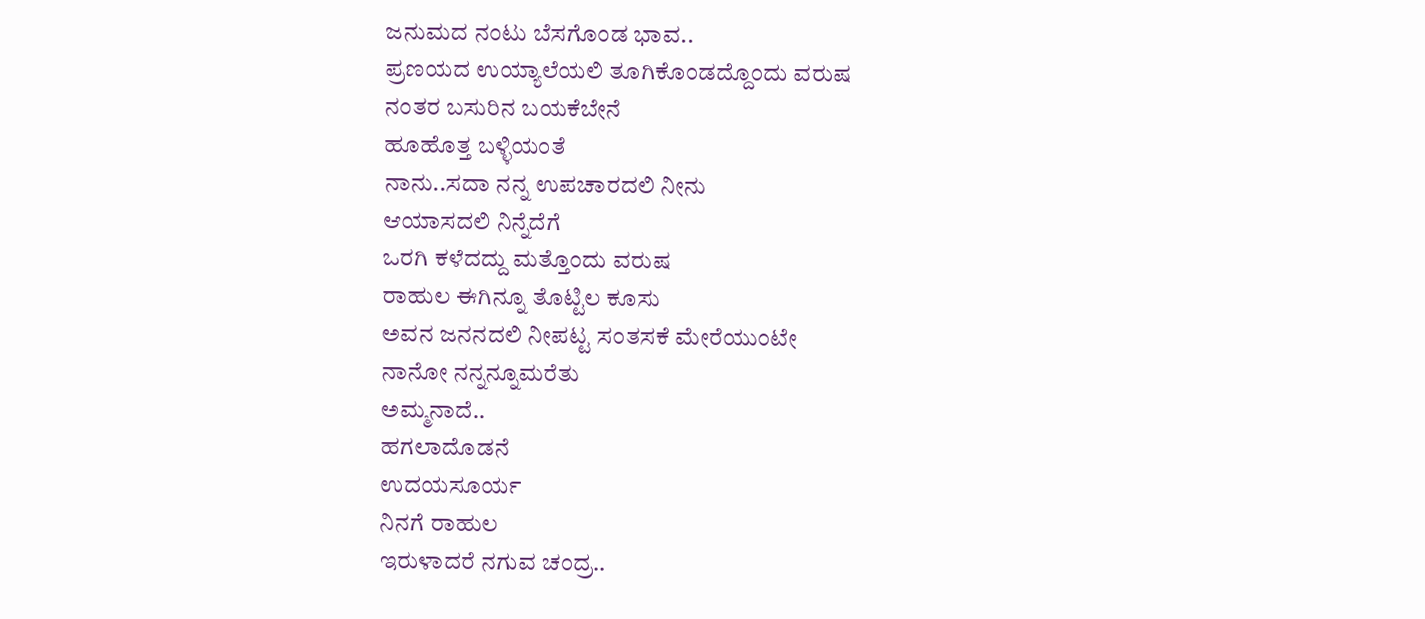ಜನುಮದ ನಂಟು ಬೆಸಗೊಂಡ ಭಾವ..
ಪ್ರಣಯದ ಉಯ್ಯಾಲೆಯಲಿ ತೂಗಿಕೊಂಡದ್ದೊಂದು ವರುಷ
ನಂತರ ಬಸುರಿನ ಬಯಕೆಬೇನೆ
ಹೂಹೊತ್ತ ಬಳ್ಳಿಯಂತೆ
ನಾನು..ಸದಾ ನನ್ನ ಉಪಚಾರದಲಿ ನೀನು
ಆಯಾಸದಲಿ ನಿನ್ನೆದೆಗೆ
ಒರಗಿ ಕಳೆದದ್ದು ಮತ್ತೊಂದು ವರುಷ
ರಾಹುಲ ಈಗಿನ್ನೂ ತೊಟ್ಟಿಲ ಕೂಸು
ಅವನ ಜನನದಲಿ ನೀಪಟ್ಟ ಸಂತಸಕೆ ಮೇರೆಯುಂಟೇ
ನಾನೋ ನನ್ನನ್ನೂಮರೆತು
ಅಮ್ಮನಾದೆ..
ಹಗಲಾದೊಡನೆ
ಉದಯಸೂರ್ಯ
ನಿನಗೆ ರಾಹುಲ
ಇರುಳಾದರೆ ನಗುವ ಚಂದ್ರ..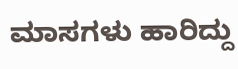ಮಾಸಗಳು ಹಾರಿದ್ದು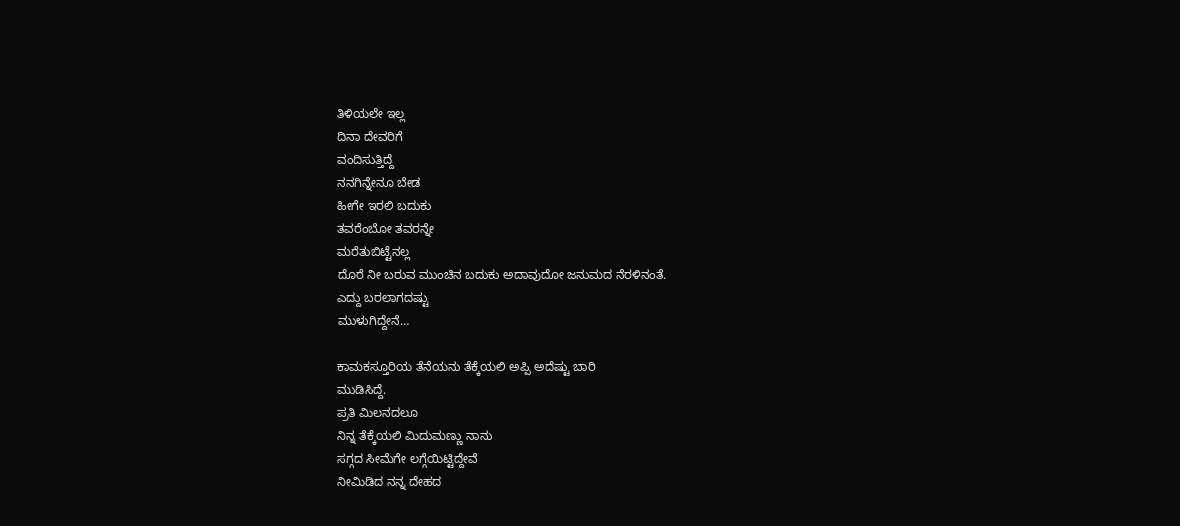ತಿಳಿಯಲೇ ಇಲ್ಲ
ದಿನಾ ದೇವರಿಗೆ
ವಂದಿಸುತ್ತಿದ್ದೆ
ನನಗಿನ್ನೇನೂ ಬೇಡ
ಹೀಗೇ ಇರಲಿ ಬದುಕು
ತವರೆಂಬೋ ತವರನ್ನೇ
ಮರೆತುಬಿಟ್ಟೆನಲ್ಲ
ದೊರೆ ನೀ ಬರುವ ಮುಂಚಿನ ಬದುಕು ಅದಾವುದೋ ಜನುಮದ ನೆರಳಿನಂತೆ.
ಎದ್ದು ಬರಲಾಗದಷ್ಟು
ಮುಳುಗಿದ್ದೇನೆ…

ಕಾಮಕಸ್ತೂರಿಯ ತೆನೆಯನು ತೆಕ್ಕೆಯಲಿ ಅಪ್ಪಿ ಅದೆಷ್ಟು ಬಾರಿ
ಮುಡಿಸಿದ್ದೆ.
ಪ್ರತಿ ಮಿಲನದಲೂ
ನಿನ್ನ ತೆಕ್ಕೆಯಲಿ ಮಿದುಮಣ್ಣು ನಾನು
ಸಗ್ಗದ ಸೀಮೆಗೇ ಲಗ್ಗೆಯಿಟ್ಟಿದ್ದೇವೆ
ನೀಮಿಡಿದ ನನ್ನ ದೇಹದ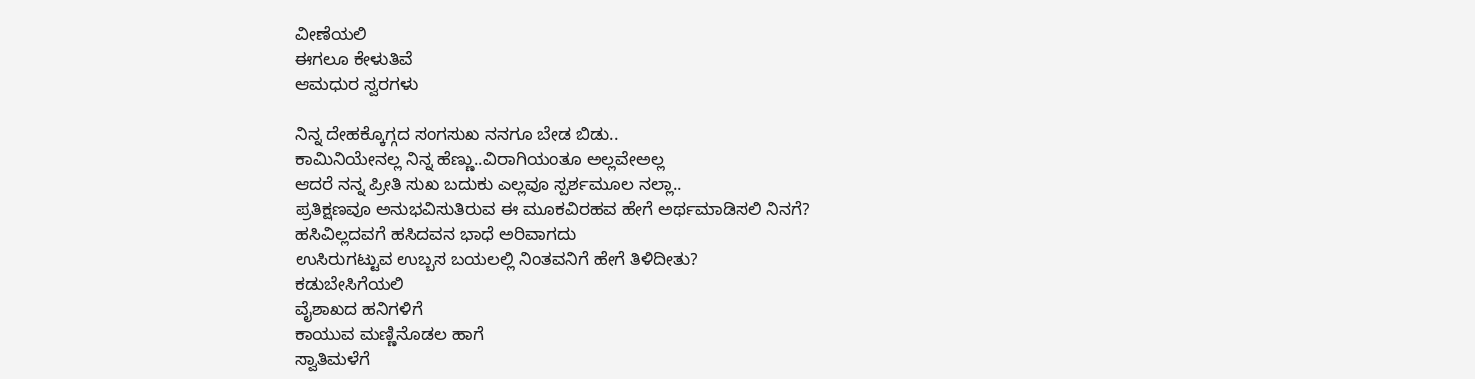ವೀಣೆಯಲಿ
ಈಗಲೂ ಕೇಳುತಿವೆ
ಆಮಧುರ ಸ್ವರಗಳು

ನಿನ್ನ ದೇಹಕ್ಕೊಗ್ಗದ ಸಂಗಸುಖ ನನಗೂ ಬೇಡ ಬಿಡು..
ಕಾಮಿನಿಯೇನಲ್ಲ ನಿನ್ನ ಹೆಣ್ಣು..ವಿರಾಗಿಯಂತೂ ಅಲ್ಲವೇಅಲ್ಲ
ಆದರೆ ನನ್ನ ಪ್ರೀತಿ ಸುಖ ಬದುಕು ಎಲ್ಲವೂ ಸ್ಪರ್ಶಮೂಲ ನಲ್ಲಾ..
ಪ್ರತಿಕ್ಷಣವೂ ಅನುಭವಿಸುತಿರುವ ಈ ಮೂಕವಿರಹವ ಹೇಗೆ ಅರ್ಥಮಾಡಿಸಲಿ ನಿನಗೆ?
ಹಸಿವಿಲ್ಲದವಗೆ ಹಸಿದವನ ಭಾಧೆ ಅರಿವಾಗದು
ಉಸಿರುಗಟ್ಟುವ ಉಬ್ಬಸ ಬಯಲಲ್ಲಿ ನಿಂತವನಿಗೆ ಹೇಗೆ ತಿಳಿದೀತು?
ಕಡುಬೇಸಿಗೆಯಲಿ
ವೈಶಾಖದ ಹನಿಗಳಿಗೆ
ಕಾಯುವ ಮಣ್ಣಿನೊಡಲ ಹಾಗೆ
ಸ್ವಾತಿಮಳೆಗೆ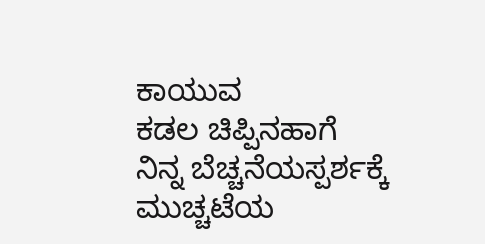ಕಾಯುವ
ಕಡಲ ಚಿಪ್ಪಿನಹಾಗೆ
ನಿನ್ನ ಬೆಚ್ಚನೆಯಸ್ಪರ್ಶಕ್ಕೆ
ಮುಚ್ಚಟೆಯ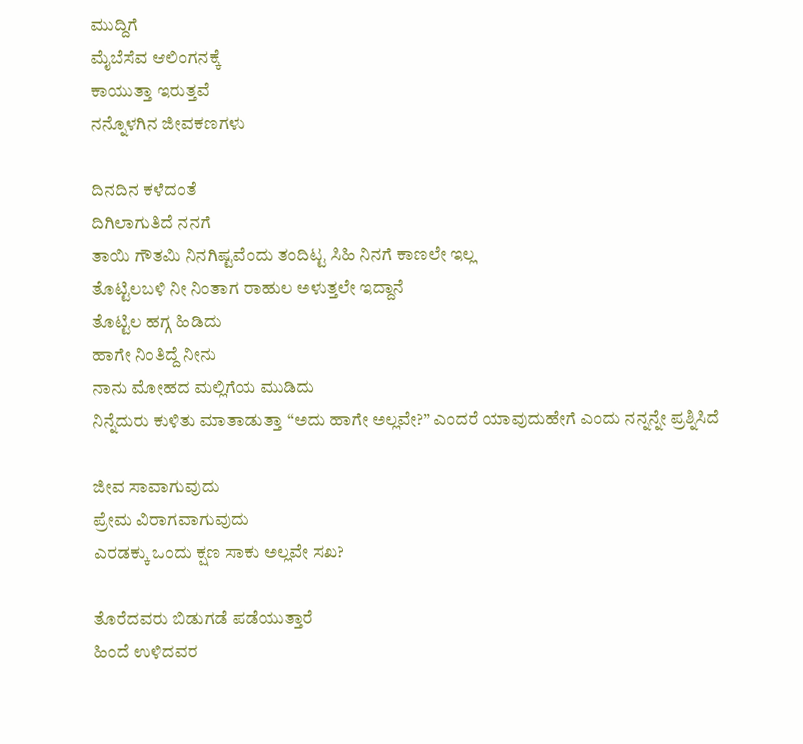ಮುದ್ದಿಗೆ
ಮೈಬೆಸೆವ ಆಲಿಂಗನಕ್ಕೆ
ಕಾಯುತ್ತಾ ಇರುತ್ತವೆ
ನನ್ನೊಳಗಿನ ಜೀವಕಣಗಳು

ದಿನದಿನ ಕಳೆದಂತೆ
ದಿಗಿಲಾಗುತಿದೆ ನನಗೆ
ತಾಯಿ ಗೌತಮಿ ನಿನಗಿಷ್ಟವೆಂದು ತಂದಿಟ್ಟ ಸಿಹಿ ನಿನಗೆ ಕಾಣಲೇ ಇಲ್ಲ
ತೊಟ್ಟಿಲಬಳಿ ನೀ ನಿಂತಾಗ ರಾಹುಲ ಅಳುತ್ತಲೇ ಇದ್ದಾನೆ
ತೊಟ್ಟಿಲ ಹಗ್ಗ ಹಿಡಿದು
ಹಾಗೇ ನಿಂತಿದ್ದೆ ನೀನು
ನಾನು ಮೋಹದ ಮಲ್ಲಿಗೆಯ ಮುಡಿದು
ನಿನ್ನೆದುರು ಕುಳಿತು ಮಾತಾಡುತ್ತಾ “ಅದು ಹಾಗೇ ಅಲ್ಲವೇ?” ಎಂದರೆ ಯಾವುದುಹೇಗೆ ಎಂದು ನನ್ನನ್ನೇ ಪ್ರಶ್ನಿಸಿದೆ

ಜೀವ ಸಾವಾಗುವುದು
ಪ್ರೇಮ ವಿರಾಗವಾಗುವುದು
ಎರಡಕ್ಕು ಒಂದು ಕ್ಷಣ ಸಾಕು ಅಲ್ಲವೇ ಸಖ?

ತೊರೆದವರು ಬಿಡುಗಡೆ ಪಡೆಯುತ್ತಾರೆ
ಹಿಂದೆ ಉಳಿದವರ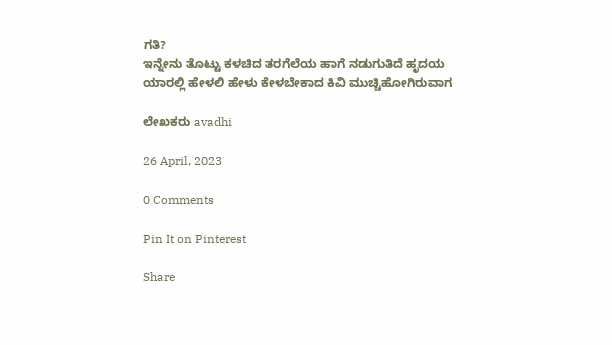ಗತಿ?
ಇನ್ನೇನು ತೊಟ್ಟು ಕಳಚಿದ ತರಗೆಲೆಯ ಹಾಗೆ ನಡುಗುತಿದೆ ಹೃದಯ
ಯಾರಲ್ಲಿ ಹೇಳಲಿ ಹೇಳು ಕೇಳಬೇಕಾದ ಕಿವಿ ಮುಚ್ಚಿಹೋಗಿರುವಾಗ

ಲೇಖಕರು avadhi

26 April, 2023

0 Comments

Pin It on Pinterest

Share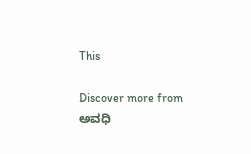This

Discover more from ಅವಧಿ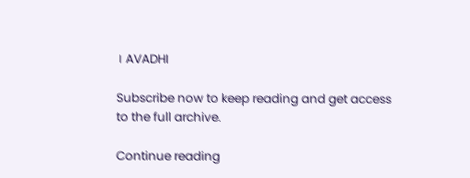। AVADHI

Subscribe now to keep reading and get access to the full archive.

Continue reading